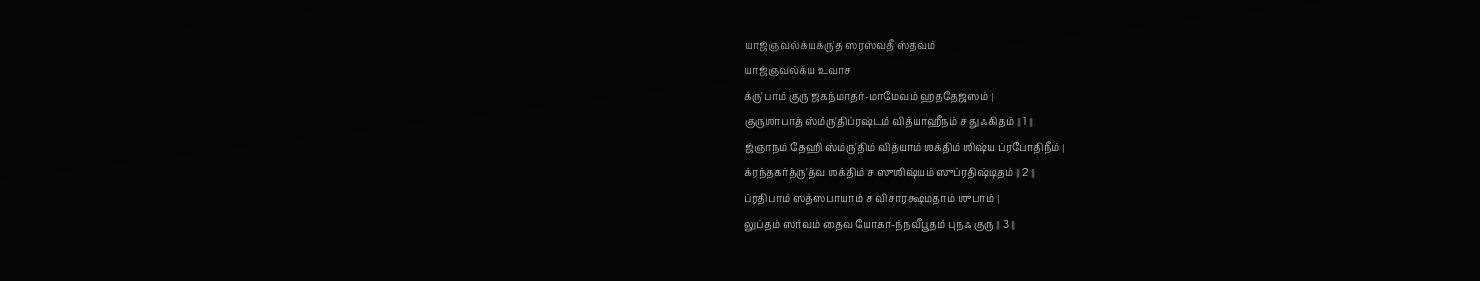யாஜ்ஞவல்க்யக்ரு'த ஸரஸ்வதீ ஸ்தவம்
யாஜ்ஞவல்க்ய உவாச
க்ரு'பாம் குரு ஜகந்மாதர்-மாமேவம் ஹததேஜஸம் ।
குருஶாபாத் ஸ்ம்ரு'திப்ரஷ்டம் வித்யாஹீநம் ச துஃகிதம் ॥ 1 ॥
ஜ்ஞாநம் தேஹி ஸ்ம்ரு'திம் வித்யாம் ஶக்திம் ஶிஷ்ய ப்ரபோதிநீம் ।
க்ரந்தகர்த்ரு'த்வ ஶக்திம் ச ஸுஶிஷ்யம் ஸுப்ரதிஷ்டிதம் ॥ 2 ॥
ப்ரதிபாம் ஸத்ஸபாயாம் ச விசாரக்ஷமதாம் ஶுபாம் ।
லுப்தம் ஸர்வம் தைவ யோகா-ந்நவீபூதம் புநஃ குரு ॥ 3 ॥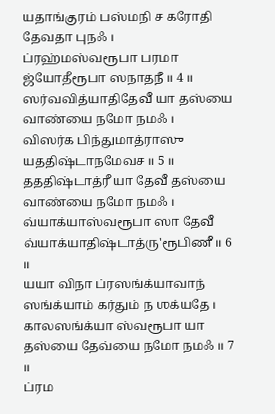யதாங்குரம் பஸ்மநி ச கரோதி தேவதா புநஃ ।
ப்ரஹ்மஸ்வரூபா பரமா ஜ்யோதீரூபா ஸநாதநீ ॥ 4 ॥
ஸர்வவித்யாதிதேவீ யா தஸ்யை வாண்யை நமோ நமஃ ।
விஸர்க பிந்துமாத்ராஸு யததிஷ்டாநமேவச ॥ 5 ॥
தததிஷ்டாத்ரீ யா தேவீ தஸ்யை வாண்யை நமோ நமஃ ।
வ்யாக்யாஸ்வரூபா ஸா தேவீ வ்யாக்யாதிஷ்டாத்ரு'ரூபிணீ ॥ 6 ॥
யயா விநா ப்ரஸங்க்யாவாந் ஸங்க்யாம் கர்தும் ந ஶக்யதே ।
காலஸங்க்யா ஸ்வரூபா யா தஸ்யை தேவ்யை நமோ நமஃ ॥ 7 ॥
ப்ரம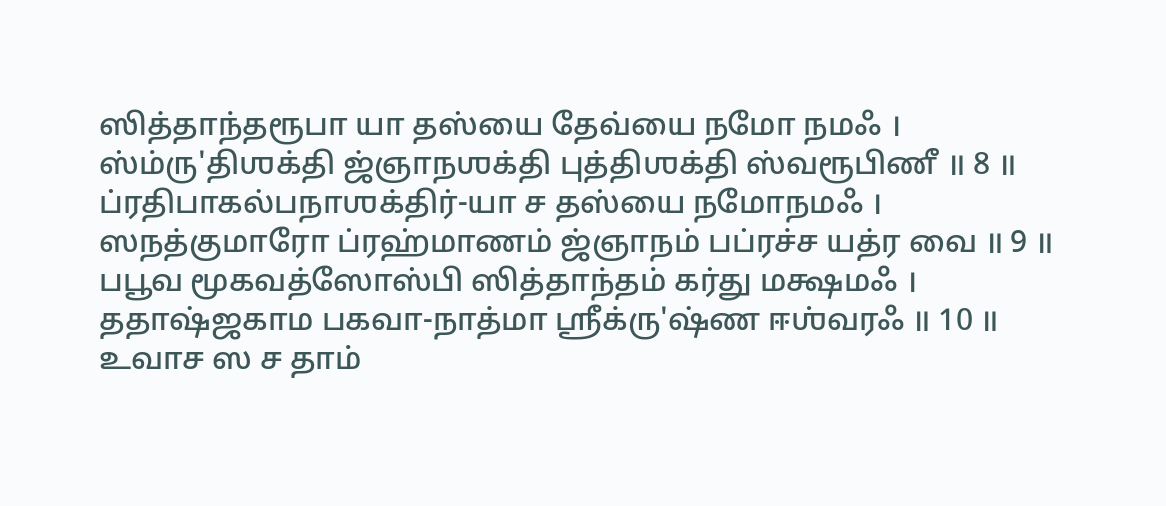ஸித்தாந்தரூபா யா தஸ்யை தேவ்யை நமோ நமஃ ।
ஸ்ம்ரு'திஶக்தி ஜ்ஞாநஶக்தி புத்திஶக்தி ஸ்வரூபிணீ ॥ 8 ॥
ப்ரதிபாகல்பநாஶக்திர்-யா ச தஸ்யை நமோநமஃ ।
ஸநத்குமாரோ ப்ரஹ்மாணம் ஜ்ஞாநம் பப்ரச்ச யத்ர வை ॥ 9 ॥
பபூவ மூகவத்ஸோஸ்பி ஸித்தாந்தம் கர்து மக்ஷமஃ ।
ததாஷ்ஜகாம பகவா-நாத்மா ஶ்ரீக்ரு'ஷ்ண ஈஶ்வரஃ ॥ 10 ॥
உவாச ஸ ச தாம்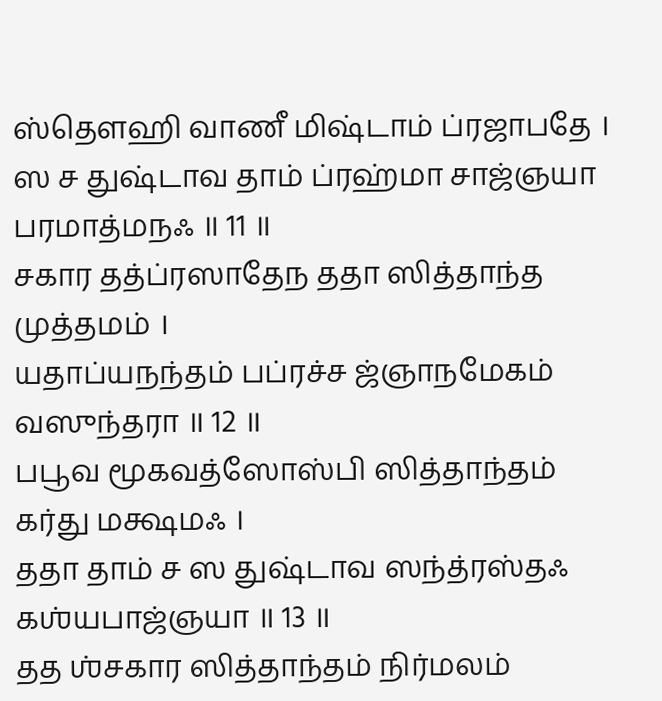ஸ்தௌஹி வாணீ மிஷ்டாம் ப்ரஜாபதே ।
ஸ ச துஷ்டாவ தாம் ப்ரஹ்மா சாஜ்ஞயா பரமாத்மநஃ ॥ 11 ॥
சகார தத்ப்ரஸாதேந ததா ஸித்தாந்த முத்தமம் ।
யதாப்யநந்தம் பப்ரச்ச ஜ்ஞாநமேகம் வஸுந்தரா ॥ 12 ॥
பபூவ மூகவத்ஸோஸ்பி ஸித்தாந்தம் கர்து மக்ஷமஃ ।
ததா தாம் ச ஸ துஷ்டாவ ஸந்த்ரஸ்தஃ கஶ்யபாஜ்ஞயா ॥ 13 ॥
தத ஶ்சகார ஸித்தாந்தம் நிர்மலம்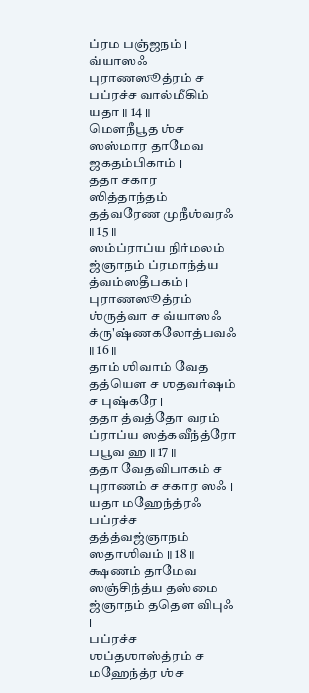ப்ரம பஞ்ஜநம் ।
வ்யாஸஃ புராணஸூத்ரம் ச பப்ரச்ச வால்மீகிம் யதா ॥ 14 ॥
மௌநீபூத ஶ்ச ஸஸ்மார தாமேவ ஜகதம்பிகாம் ।
ததா சகார ஸித்தாந்தம் தத்வரேண முநீஶ்வரஃ ॥ 15 ॥
ஸம்ப்ராப்ய நிர்மலம் ஜ்ஞாநம் ப்ரமாந்த்ய த்வம்ஸதீபகம் ।
புராணஸூத்ரம் ஶ்ருத்வா ச வ்யாஸஃ க்ரு'ஷ்ணகலோத்பவஃ ॥ 16 ॥
தாம் ஶிவாம் வேத தத்யௌ ச ஶதவர்ஷம் ச புஷ்கரே ।
ததா த்வத்தோ வரம் ப்ராப்ய ஸத்கவீந்த்ரோ பபூவ ஹ ॥ 17 ॥
ததா வேதவிபாகம் ச புராணம் ச சகார ஸஃ ।
யதா மஹேந்த்ரஃ பப்ரச்ச தத்த்வஜ்ஞாநம் ஸதாஶிவம் ॥ 18 ॥
க்ஷணம் தாமேவ ஸஞ்சிந்த்ய தஸ்மை ஜ்ஞாநம் ததௌ விபுஃ ।
பப்ரச்ச ஶப்தஶாஸ்த்ரம் ச மஹேந்த்ர ஶ்ச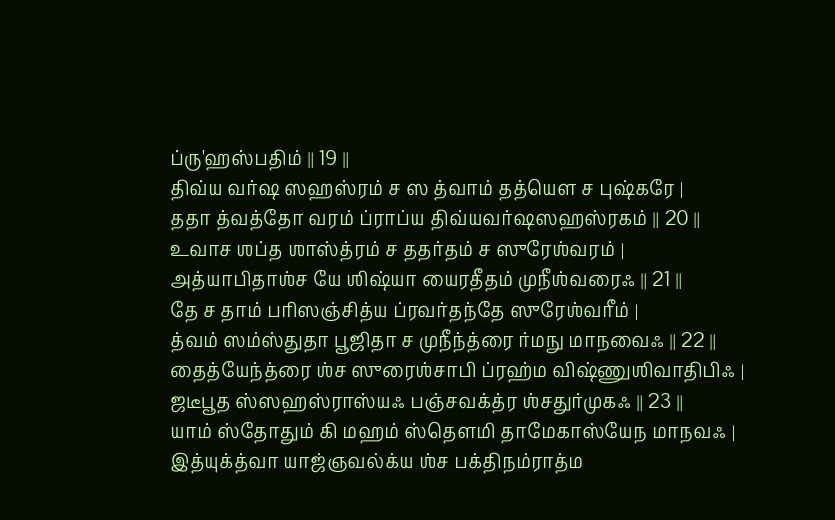ப்ரு'ஹஸ்பதிம் ॥ 19 ॥
திவ்ய வர்ஷ ஸஹஸ்ரம் ச ஸ த்வாம் தத்யௌ ச புஷ்கரே ।
ததா த்வத்தோ வரம் ப்ராப்ய திவ்யவர்ஷஸஹஸ்ரகம் ॥ 20 ॥
உவாச ஶப்த ஶாஸ்த்ரம் ச ததர்தம் ச ஸுரேஶ்வரம் ।
அத்யாபிதாஶ்ச யே ஶிஷ்யா யைரதீதம் முநீஶ்வரைஃ ॥ 21 ॥
தே ச தாம் பரிஸஞ்சித்ய ப்ரவர்தந்தே ஸுரேஶ்வரீம் ।
த்வம் ஸம்ஸ்துதா பூஜிதா ச முநீந்த்ரை ர்மநு மாநவைஃ ॥ 22 ॥
தைத்யேந்த்ரை ஶ்ச ஸுரைஶ்சாபி ப்ரஹ்ம விஷ்ணுஶிவாதிபிஃ ।
ஜடீபூத ஸ்ஸஹஸ்ராஸ்யஃ பஞ்சவக்த்ர ஶ்சதுர்முகஃ ॥ 23 ॥
யாம் ஸ்தோதும் கி மஹம் ஸ்தௌமி தாமேகாஸ்யேந மாநவஃ ।
இத்யுக்த்வா யாஜ்ஞவல்க்ய ஶ்ச பக்திநம்ராத்ம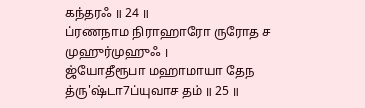கந்தரஃ ॥ 24 ॥
ப்ரணநாம நிராஹாரோ ருரோத ச முஹுர்முஹுஃ ।
ஜ்யோதீரூபா மஹாமாயா தேந த்ரு'ஷ்டா7ப்யுவாச தம் ॥ 25 ॥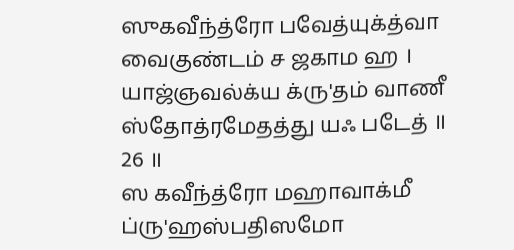ஸுகவீந்த்ரோ பவேத்யுக்த்வா வைகுண்டம் ச ஜகாம ஹ ।
யாஜ்ஞவல்க்ய க்ரு'தம் வாணீ ஸ்தோத்ரமேதத்து யஃ படேத் ॥ 26 ॥
ஸ கவீந்த்ரோ மஹாவாக்மீ ப்ரு'ஹஸ்பதிஸமோ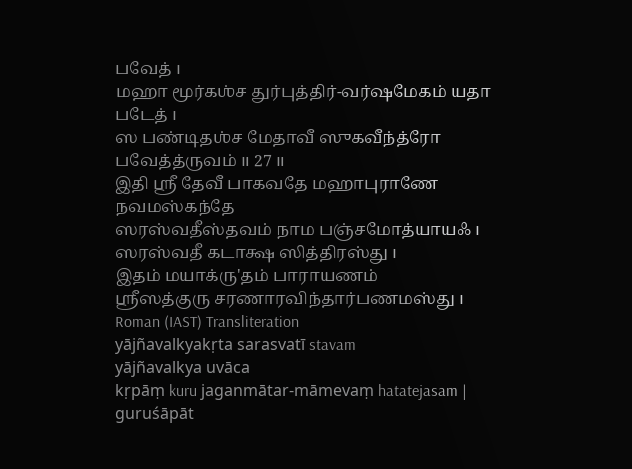பவேத் ।
மஹா மூர்கஶ்ச துர்புத்திர்-வர்ஷமேகம் யதா படேத் ।
ஸ பண்டிதஶ்ச மேதாவீ ஸுகவீந்த்ரோ பவேத்த்ருவம் ॥ 27 ॥
இதி ஶ்ரீ தேவீ பாகவதே மஹாபுராணே நவமஸ்கந்தே
ஸரஸ்வதீஸ்தவம் நாம பஞ்சமோத்யாயஃ ।
ஸரஸ்வதீ கடாக்ஷ ஸித்திரஸ்து ।
இதம் மயாக்ரு'தம் பாராயணம்
ஶ்ரீஸத்குரு சரணாரவிந்தார்பணமஸ்து ।
Roman (IAST) Transliteration
yājñavalkyakṛta sarasvatī stavam
yājñavalkya uvāca
kṛpāṃ kuru jaganmātar-māmevaṃ hatatejasam |
guruśāpāt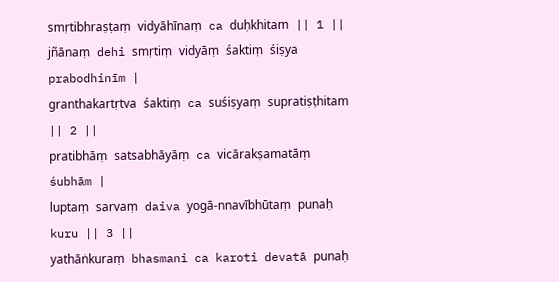smṛtibhraṣṭaṃ vidyāhīnaṃ ca duḥkhitam || 1 ||
jñānaṃ dehi smṛtiṃ vidyāṃ śaktiṃ śiṣya prabodhinīm |
granthakartṛtva śaktiṃ ca suśiṣyaṃ supratiṣṭhitam || 2 ||
pratibhāṃ satsabhāyāṃ ca vicārakṣamatāṃ śubhām |
luptaṃ sarvaṃ daiva yogā-nnavībhūtaṃ punaḥ kuru || 3 ||
yathāṅkuraṃ bhasmani ca karoti devatā punaḥ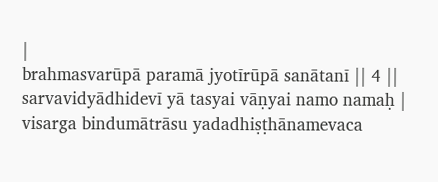|
brahmasvarūpā paramā jyotīrūpā sanātanī || 4 ||
sarvavidyādhidevī yā tasyai vāṇyai namo namaḥ |
visarga bindumātrāsu yadadhiṣṭhānamevaca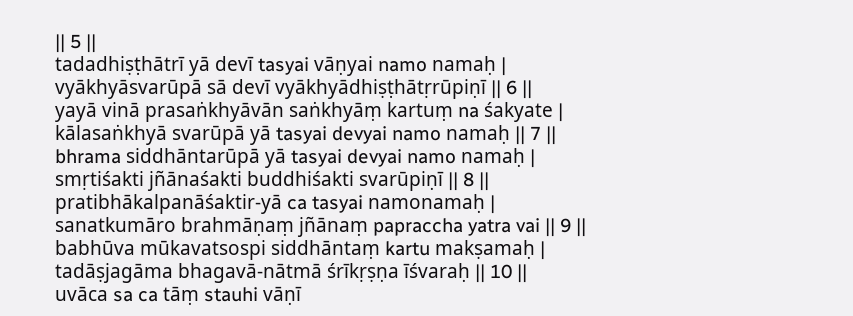|| 5 ||
tadadhiṣṭhātrī yā devī tasyai vāṇyai namo namaḥ |
vyākhyāsvarūpā sā devī vyākhyādhiṣṭhātṛrūpiṇī || 6 ||
yayā vinā prasaṅkhyāvān saṅkhyāṃ kartuṃ na śakyate |
kālasaṅkhyā svarūpā yā tasyai devyai namo namaḥ || 7 ||
bhrama siddhāntarūpā yā tasyai devyai namo namaḥ |
smṛtiśakti jñānaśakti buddhiśakti svarūpiṇī || 8 ||
pratibhākalpanāśaktir-yā ca tasyai namonamaḥ |
sanatkumāro brahmāṇaṃ jñānaṃ papraccha yatra vai || 9 ||
babhūva mūkavatsospi siddhāntaṃ kartu makṣamaḥ |
tadāṣjagāma bhagavā-nātmā śrīkṛṣṇa īśvaraḥ || 10 ||
uvāca sa ca tāṃ stauhi vāṇī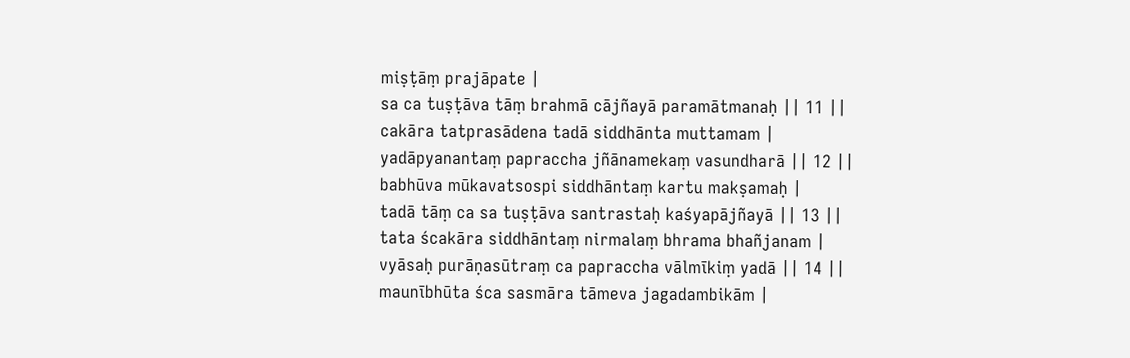miṣṭāṃ prajāpate |
sa ca tuṣṭāva tāṃ brahmā cājñayā paramātmanaḥ || 11 ||
cakāra tatprasādena tadā siddhānta muttamam |
yadāpyanantaṃ papraccha jñānamekaṃ vasundharā || 12 ||
babhūva mūkavatsospi siddhāntaṃ kartu makṣamaḥ |
tadā tāṃ ca sa tuṣṭāva santrastaḥ kaśyapājñayā || 13 ||
tata ścakāra siddhāntaṃ nirmalaṃ bhrama bhañjanam |
vyāsaḥ purāṇasūtraṃ ca papraccha vālmīkiṃ yadā || 14 ||
maunībhūta śca sasmāra tāmeva jagadambikām |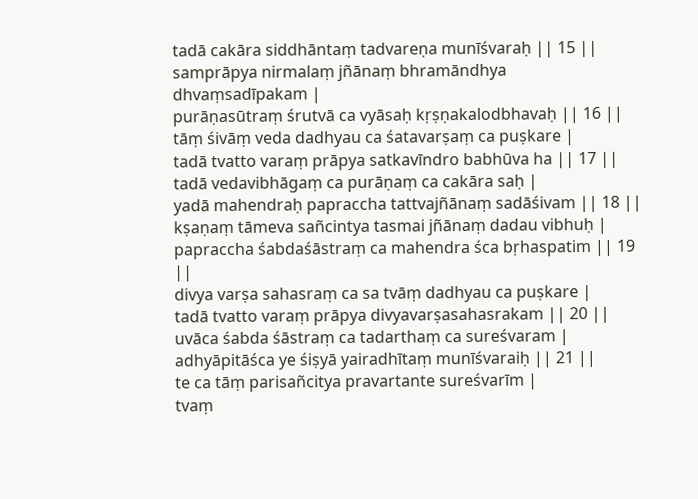tadā cakāra siddhāntaṃ tadvareṇa munīśvaraḥ || 15 ||
samprāpya nirmalaṃ jñānaṃ bhramāndhya dhvaṃsadīpakam |
purāṇasūtraṃ śrutvā ca vyāsaḥ kṛṣṇakalodbhavaḥ || 16 ||
tāṃ śivāṃ veda dadhyau ca śatavarṣaṃ ca puṣkare |
tadā tvatto varaṃ prāpya satkavīndro babhūva ha || 17 ||
tadā vedavibhāgaṃ ca purāṇaṃ ca cakāra saḥ |
yadā mahendraḥ papraccha tattvajñānaṃ sadāśivam || 18 ||
kṣaṇaṃ tāmeva sañcintya tasmai jñānaṃ dadau vibhuḥ |
papraccha śabdaśāstraṃ ca mahendra śca bṛhaspatim || 19 ||
divya varṣa sahasraṃ ca sa tvāṃ dadhyau ca puṣkare |
tadā tvatto varaṃ prāpya divyavarṣasahasrakam || 20 ||
uvāca śabda śāstraṃ ca tadarthaṃ ca sureśvaram |
adhyāpitāśca ye śiṣyā yairadhītaṃ munīśvaraiḥ || 21 ||
te ca tāṃ parisañcitya pravartante sureśvarīm |
tvaṃ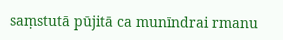saṃstutā pūjitā ca munīndrai rmanu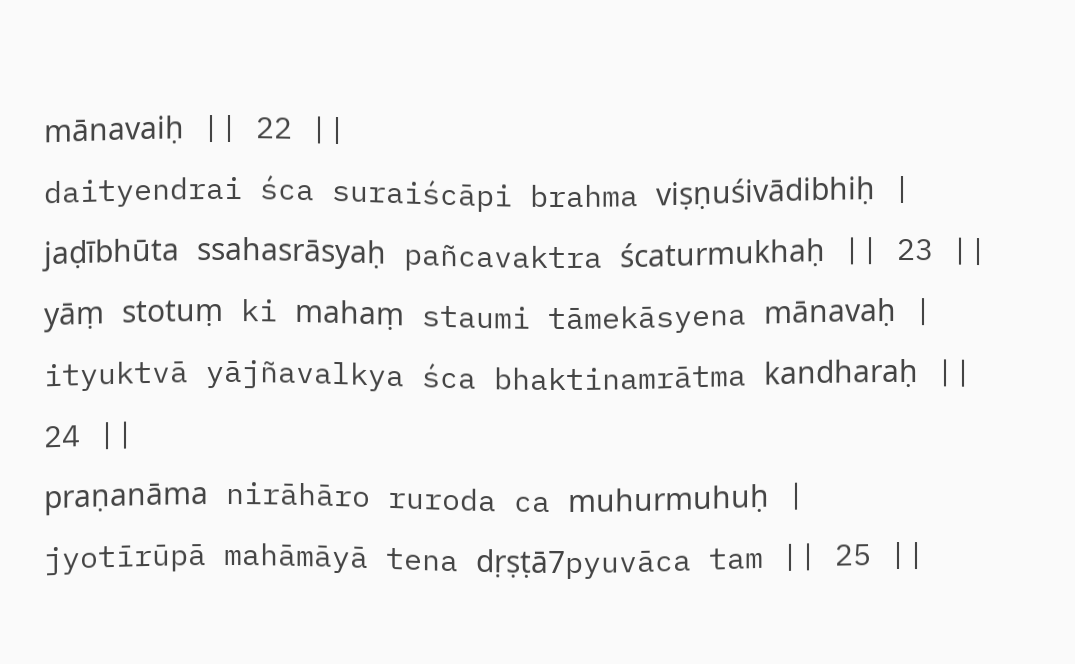mānavaiḥ || 22 ||
daityendrai śca suraiścāpi brahma viṣṇuśivādibhiḥ |
jaḍībhūta ssahasrāsyaḥ pañcavaktra ścaturmukhaḥ || 23 ||
yāṃ stotuṃ ki mahaṃ staumi tāmekāsyena mānavaḥ |
ityuktvā yājñavalkya śca bhaktinamrātma kandharaḥ || 24 ||
praṇanāma nirāhāro ruroda ca muhurmuhuḥ |
jyotīrūpā mahāmāyā tena dṛṣṭā7pyuvāca tam || 25 ||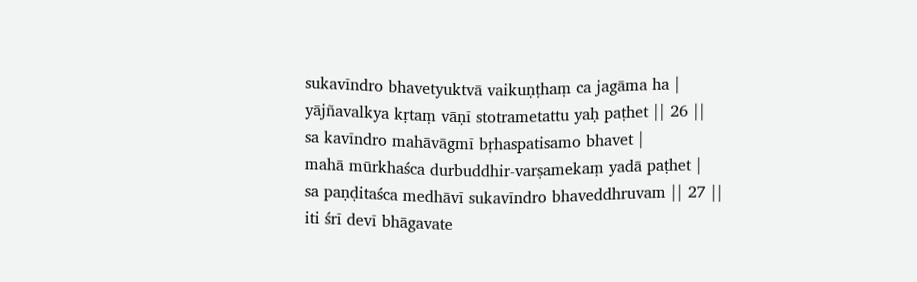sukavīndro bhavetyuktvā vaikuṇṭhaṃ ca jagāma ha |
yājñavalkya kṛtaṃ vāṇī stotrametattu yaḥ paṭhet || 26 ||
sa kavīndro mahāvāgmī bṛhaspatisamo bhavet |
mahā mūrkhaśca durbuddhir-varṣamekaṃ yadā paṭhet |
sa paṇḍitaśca medhāvī sukavīndro bhaveddhruvam || 27 ||
iti śrī devī bhāgavate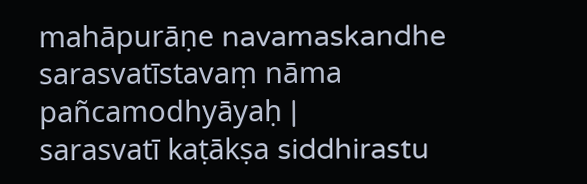mahāpurāṇe navamaskandhe
sarasvatīstavaṃ nāma pañcamodhyāyaḥ |
sarasvatī kaṭākṣa siddhirastu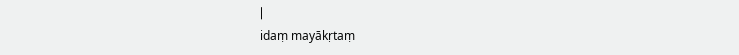|
idaṃ mayākṛtaṃ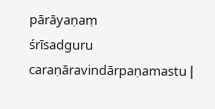pārāyaṇaṃ
śrīsadguru caraṇāravindārpaṇamastu |